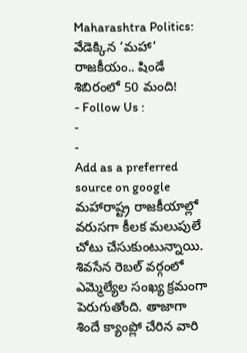Maharashtra Politics: వేడెక్కిన ‘మహా’ రాజకీయం.. షిండే శిబిరంలో 50 మంది!
- Follow Us :
-
-
Add as a preferred
source on google
మహారాష్ట్ర రాజకీయాల్లో వరుసగా కీలక మలుపులే చోటు చేసుకుంటున్నాయి. శివసేన రెబల్ వర్గంలో ఎమ్మెల్యేల సంఖ్య క్రమంగా పెరుగుతోంది. తాజాగా శిందే క్యాంప్లో చేరిన వారి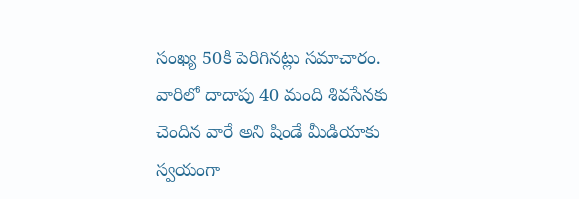సంఖ్య 50కి పెరిగినట్లు సమాచారం. వారిలో దాదాపు 40 మంది శివసేనకు చెందిన వారే అని షిండే మీడియాకు స్వయంగా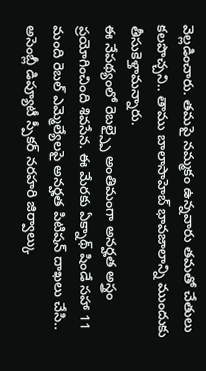వెల్లడించారు. తమపై నమ్మకం ఉన్నవారు తమతో చేతులు కలపొచ్చని.. తాము బాలాసాహెబ్ భావజాలాన్ని ముందుకు తీసుకెళ్తామన్నారు.
ఈ నేపథ్యంలో రెబల్స్పై అంతిమంగా అనర్హత అస్త్రం ప్రయోగించింది శివసేన. ఈ మేరకు ఏక్నాథ్ షిండే సహా 11 మంది రెబల్ ఎమ్మెల్యేలపై అనర్హత పిటిషన్ దాఖలు చేసి.. అసెంబ్లీ డిప్యూటీ స్పీకర్ నరహరి జిర్వాల్కు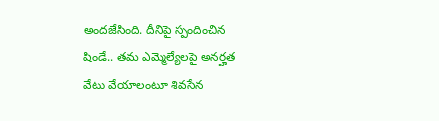అందజేసింది. దీనిపై స్పందించిన షిండే.. తమ ఎమ్మెల్యేలపై అనర్హత వేటు వేయాలంటూ శివసేన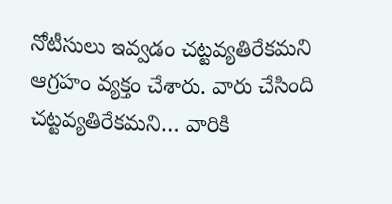నోటీసులు ఇవ్వడం చట్టవ్యతిరేకమని ఆగ్రహం వ్యక్తం చేశారు. వారు చేసింది చట్టవ్యతిరేకమని… వారికి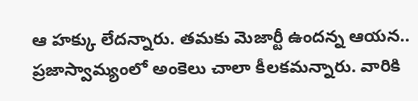ఆ హక్కు లేదన్నారు. తమకు మెజార్టీ ఉందన్న ఆయన.. ప్రజాస్వామ్యంలో అంకెలు చాలా కీలకమన్నారు. వారికి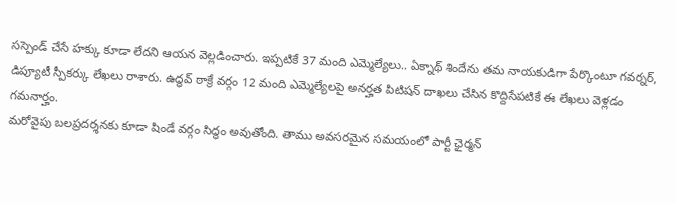సస్పెండ్ చేసే హక్కు కూడా లేదని ఆయన వెల్లడించారు. ఇప్పటికే 37 మంది ఎమ్మెల్యేలు.. ఏక్నాథ్ శిందేను తమ నాయకుడిగా పేర్కొంటూ గవర్నర్, డిప్యూటీ స్పీకర్కు లేఖలు రాశారు. ఉద్ధవ్ ఠాక్రే వర్గం 12 మంది ఎమ్మెల్యేలపై అనర్హత పిటిషన్ దాఖలు చేసిన కొద్దిసేపటికే ఈ లేఖలు వెళ్లడం గమనార్హం.
మరోవైపు బలప్రదర్శనకు కూడా షిండే వర్గం సిద్ధం అవుతోంది. తాము అవసరమైన సమయంలో పార్టీ ఛైర్మన్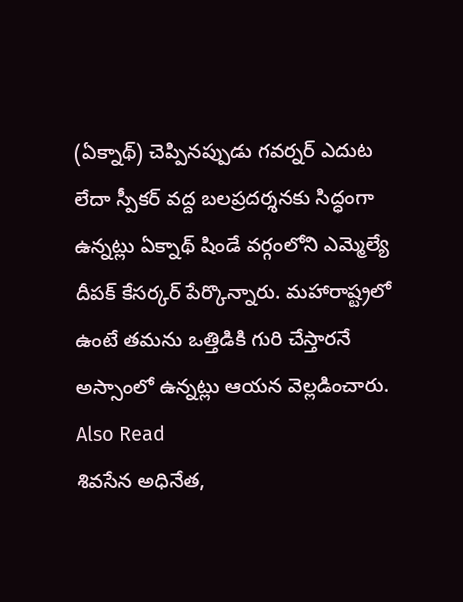(ఏక్నాథ్) చెప్పినప్పుడు గవర్నర్ ఎదుట లేదా స్పీకర్ వద్ద బలప్రదర్శనకు సిద్ధంగా ఉన్నట్లు ఏక్నాథ్ షిండే వర్గంలోని ఎమ్మెల్యే దీపక్ కేసర్కర్ పేర్కొన్నారు. మహారాష్ట్రలో ఉంటే తమను ఒత్తిడికి గురి చేస్తారనే అస్సాంలో ఉన్నట్లు ఆయన వెల్లడించారు.
Also Read
శివసేన అధినేత,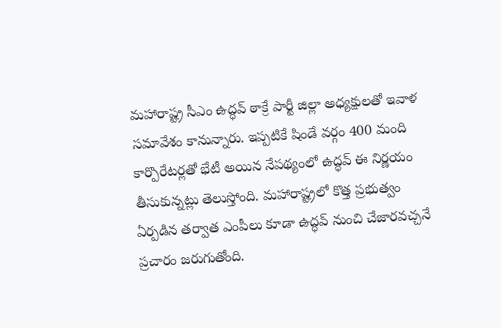మహారాష్ట్ర సీఎం ఉద్ధవ్ ఠాక్రే పార్టీ జిల్లా అధ్యక్షులతో ఇవాళ సమావేశం కానున్నారు. ఇప్పటికే షిండే వర్గం 400 మంది కార్పొరేటర్లతో భేటీ అయిన నేపథ్యంలో ఉద్ధవ్ ఈ నిర్ణయం తీసుకున్నట్లు తెలుస్తోంది. మహారాష్ట్రలో కొత్త ప్రభుత్వం ఏర్పడిన తర్వాత ఎంపీలు కూడా ఉద్ధవ్ నుంచి చేజారవచ్చనే ప్రచారం జరుగుతోంది.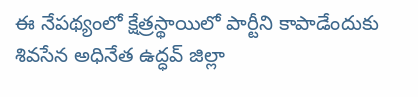ఈ నేపథ్యంలో క్షేత్రస్థాయిలో పార్టీని కాపాడేందుకు శివసేన అధినేత ఉద్ధవ్ జిల్లా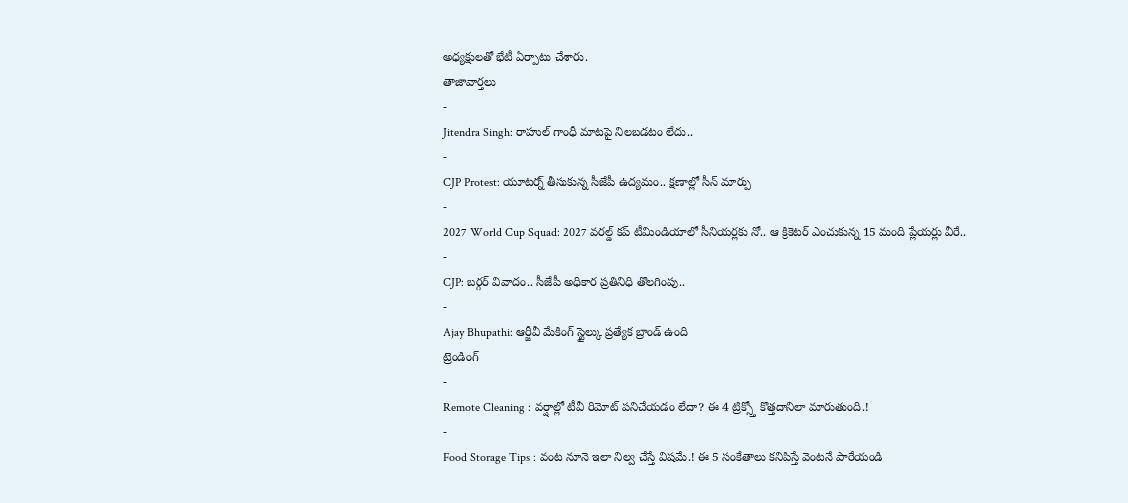అధ్యక్షులతో భేటీ ఏర్పాటు చేశారు.
తాజావార్తలు
-
Jitendra Singh: రాహుల్ గాంధీ మాటపై నిలబడటం లేదు..
-
CJP Protest: యూటర్న్ తీసుకున్న సీజేపీ ఉద్యమం.. క్షణాల్లో సీన్ మార్పు
-
2027 World Cup Squad: 2027 వరల్డ్ కప్ టీమిండియాలో సీనియర్లకు నో.. ఆ క్రికెటర్ ఎంచుకున్న 15 మంది ప్లేయర్లు వీరే..
-
CJP: బర్గర్ వివాదం.. సీజేపీ అధికార ప్రతినిధి తొలగింపు..
-
Ajay Bhupathi: ఆర్జీవీ మేకింగ్ స్టైల్కు ప్రత్యేక బ్రాండ్ ఉంది
ట్రెండింగ్
-
Remote Cleaning : వర్షాల్లో టీవీ రిమోట్ పనిచేయడం లేదా? ఈ 4 ట్రిక్స్తో కొత్తదానిలా మారుతుంది.!
-
Food Storage Tips : వంట నూనె ఇలా నిల్వ చేస్తే విషమే.! ఈ 5 సంకేతాలు కనిపిస్తే వెంటనే పారేయండి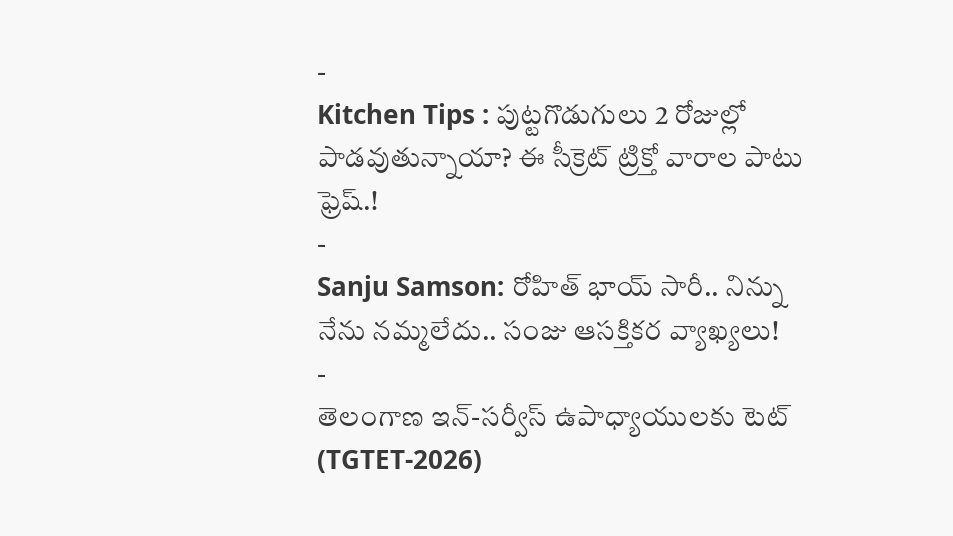-
Kitchen Tips : పుట్టగొడుగులు 2 రోజుల్లో పాడవుతున్నాయా? ఈ సీక్రెట్ ట్రిక్తో వారాల పాటు ఫ్రెష్.!
-
Sanju Samson: రోహిత్ భాయ్ సారీ.. నిన్ను నేను నమ్మలేదు.. సంజు ఆసక్తికర వ్యాఖ్యలు!
-
తెలంగాణ ఇన్-సర్వీస్ ఉపాధ్యాయులకు టెట్ (TGTET-2026)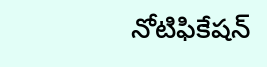నోటిఫికేషన్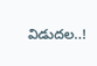విడుదల..!